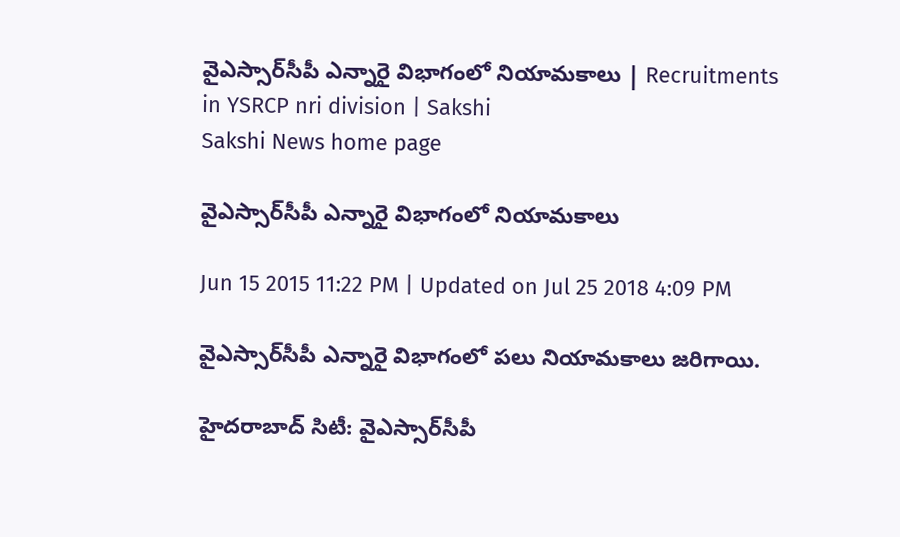వైఎస్సార్‌సీపీ ఎన్నారై విభాగంలో నియామకాలు | Recruitments in YSRCP nri division | Sakshi
Sakshi News home page

వైఎస్సార్‌సీపీ ఎన్నారై విభాగంలో నియామకాలు

Jun 15 2015 11:22 PM | Updated on Jul 25 2018 4:09 PM

వైఎస్సార్‌సీపీ ఎన్నారై విభాగంలో పలు నియామకాలు జరిగాయి.

హైదరాబాద్ సిటీ: వైఎస్సార్‌సీపీ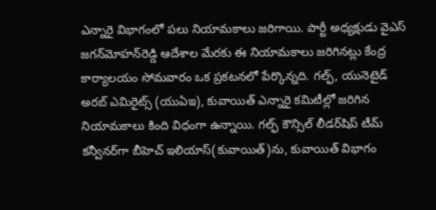ఎన్నారై విభాగంలో పలు నియామకాలు జరిగాయి. పార్టీ అధ్యక్షుడు వైఎస్ జగన్‌మోహన్‌రెడ్డి ఆదేశాల మేరకు ఈ నియామకాలు జరిగినట్లు కేంద్ర కార్యాలయం సోమవారం ఒక ప్రకటనలో పేర్కొన్నది. గల్ఫ్, యునెటైడ్ అరబ్ ఎమిరైట్స్ (యుఏఇ), కువాయిత్ ఎన్నారై కమిటీల్లో జరిగిన నియామకాలు కింది విధంగా ఉన్నాయి. గల్ఫ్ కౌన్సిల్ లీడర్‌షిప్ టీమ్ కన్వీనర్‌గా బీహెచ్ ఇలియాస్(కువాయిత్)ను, కువాయిత్ విభాగం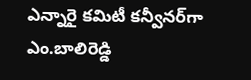ఎన్నారై కమిటీ కన్వీనర్‌గా ఎం.బాలిరెడ్డి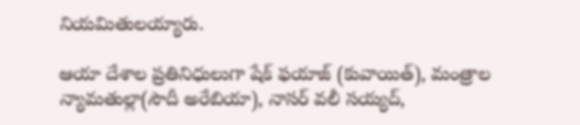నియమితులయ్యారు.

ఆయా దేశాల ప్రతినిధులుగా షేక్ ఫయాజ్ (కువాయిత్), మంత్రాల న్యామతుల్లా(సౌదీ అరేబియా), నాసర్ వలీ సయ్యద్,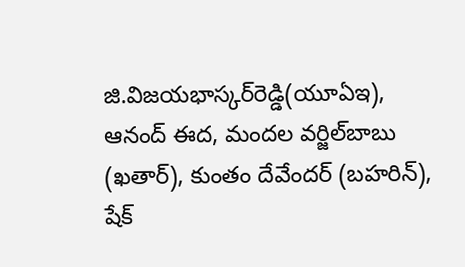జి.విజయభాస్కర్‌రెడ్డి(యూఏఇ), ఆనంద్ ఈద, మందల వర్జిల్‌బాబు (ఖతార్), కుంతం దేవేందర్ (బహరిన్), షేక్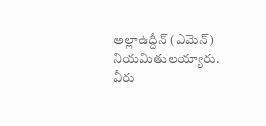అల్లాఉద్దీన్ (ఎమెన్) నియమితులయ్యారు. వీరు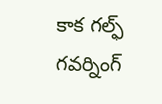కాక గల్ఫ్ గవర్నింగ్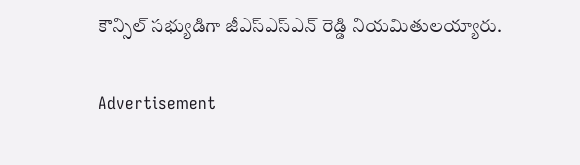కౌన్సిల్ సభ్యుడిగా జీఎస్‌ఎస్‌ఎన్ రెడ్డి నియమితులయ్యారు.

Advertisement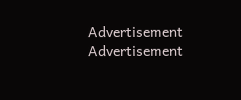Advertisement
Advertisement